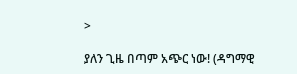>

ያለን ጊዜ በጣም አጭር ነው! (ዳግማዊ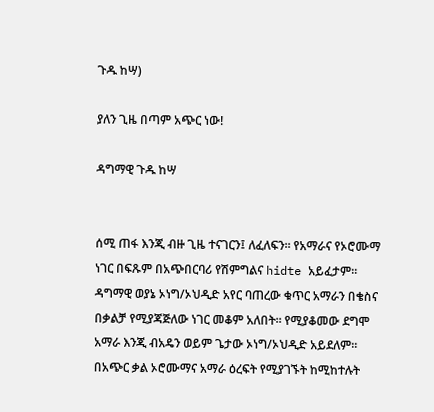ጉዱ ከሣ)

ያለን ጊዜ በጣም አጭር ነው!

ዳግማዊ ጉዱ ከሣ


ሰሚ ጠፋ እንጂ ብዙ ጊዜ ተናገርን፤ ለፈለፍን፡፡ የአማራና የኦሮሙማ ነገር በፍጹም በአጭበርባሪ የሽምግልና hidte አይፈታም፡፡ ዳግማዊ ወያኔ ኦነግ/ኦህዲድ አየር ባጠረው ቁጥር አማራን በቄስና በቃልቻ የሚያጃጅለው ነገር መቆም አለበት፡፡ የሚያቆመው ደግሞ አማራ እንጂ ብአዴን ወይም ጌታው ኦነግ/ኦህዲድ አይደለም፡፡ በአጭር ቃል ኦሮሙማና አማራ ዕረፍት የሚያገኙት ከሚከተሉት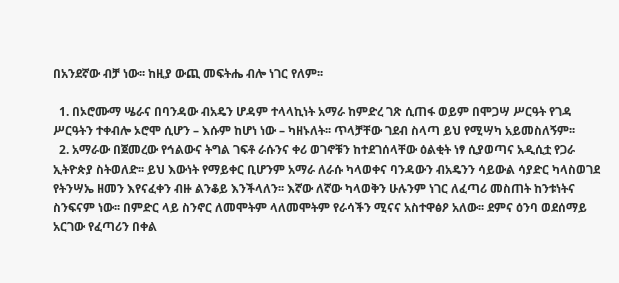በአንደኛው ብቻ ነው፡፡ ከዚያ ውጪ መፍትሔ ብሎ ነገር የለም፡፡

  1. በኦሮሙማ ሤራና በባንዳው ብአዴን ሆዳም ተላላኪነት አማራ ከምድረ ገጽ ሲጠፋ ወይም በሞጋሣ ሥርዓት የገዳ ሥርዓትን ተቀብሎ ኦሮሞ ሲሆን – እሱም ከሆነ ነው – ካዘኑለት፡፡ ጥላቻቸው ገደብ ስላጣ ይህ የሚሣካ አይመስለኝም፡፡
  2. አማራው በጀመረው የኅልውና ትግል ገፍቶ ራሱንና ቀሪ ወገኖቹን ከተደገሰላቸው ዕልቂት ነፃ ሲያወጣና አዲሲቷ የጋራ ኢትዮጵያ ስትወለድ፡፡ ይህ እውነት የማይቀር ቢሆንም አማራ ለራሱ ካላወቀና ባንዳውን ብአዴንን ሳይውል ሳያድር ካላስወገደ የትንሣኤ ዘመን እየናፈቀን ብዙ ልንቆይ እንችላለን፡፡ እኛው ለኛው ካላወቅን ሁሉንም ነገር ለፈጣሪ መስጠት ከንቱነትና ስንፍናም ነው፡፡ በምድር ላይ ስንኖር ለመሞትም ላለመሞትም የራሳችን ሚናና አስተዋፅዖ አለው፡፡ ደምና ዕንባ ወደሰማይ አርገው የፈጣሪን በቀል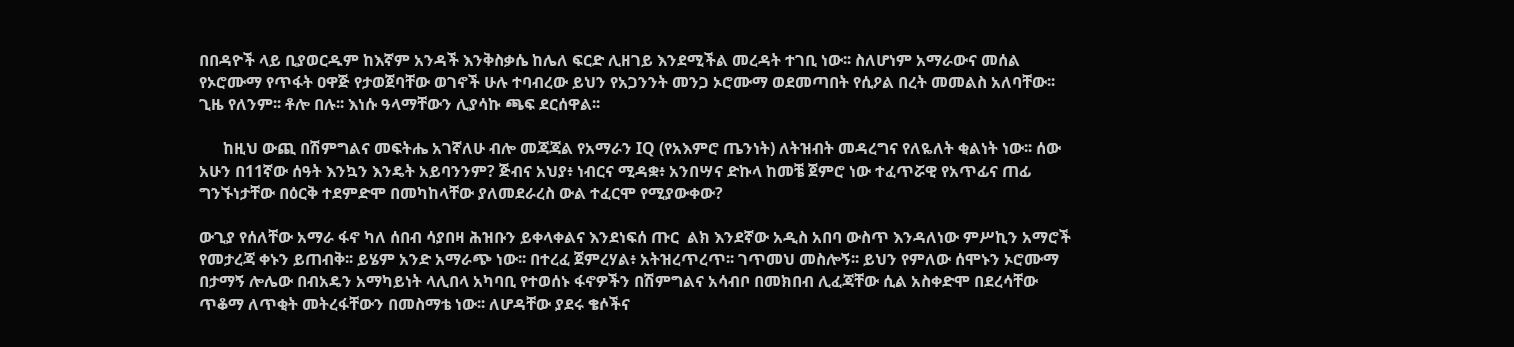በበዳዮች ላይ ቢያወርዱም ከእኛም አንዳች እንቅስቃሴ ከሌለ ፍርድ ሊዘገይ እንደሚችል መረዳት ተገቢ ነው፡፡ ስለሆነም አማራውና መሰል የኦሮሙማ የጥፋት ዐዋጅ የታወጀባቸው ወገኖች ሁሉ ተባብረው ይህን የአጋንንት መንጋ ኦሮሙማ ወደመጣበት የሲዖል በረት መመልስ አለባቸው፡፡ ጊዜ የለንም፡፡ ቶሎ በሉ፡፡ እነሱ ዓላማቸውን ሊያሳኩ ጫፍ ደርሰዋል፡፡

      ከዚህ ውጪ በሽምግልና መፍትሔ አገኛለሁ ብሎ መጃጃል የአማራን IQ (የአእምሮ ጤንነት) ለትዝብት መዳረግና የለዬለት ቂልነት ነው፡፡ ሰው አሁን በ11ኛው ሰዓት እንኳን እንዴት አይባንንም? ጅብና አህያ፥ ነብርና ሚዳቋ፥ አንበሣና ድኩላ ከመቼ ጀምሮ ነው ተፈጥሯዊ የአጥፊና ጠፊ ግንኙነታቸው በዕርቅ ተደምድሞ በመካከላቸው ያለመደራረስ ውል ተፈርሞ የሚያውቀው?

ውጊያ የሰለቸው አማራ ፋኖ ካለ ሰበብ ሳያበዛ ሕዝቡን ይቀላቀልና እንደነፍሰ ጡር  ልክ እንደኛው አዲስ አበባ ውስጥ እንዳለነው ምሥኪን አማሮች የመታረጃ ቀኑን ይጠብቅ፡፡ ይሄም አንድ አማራጭ ነው፡፡ በተረፈ ጀምረሃል፥ አትዝረጥረጥ፡፡ ገጥመህ መስሎኝ፡፡ ይህን የምለው ሰሞኑን ኦሮሙማ በታማኝ ሎሌው በብአዴን አማካይነት ላሊበላ አካባቢ የተወሰኑ ፋኖዎችን በሽምግልና አሳብቦ በመክበብ ሊፈጃቸው ሲል አስቀድሞ በደረሳቸው ጥቆማ ለጥቂት መትረፋቸውን በመስማቴ ነው፡፡ ለሆዳቸው ያደሩ ቄሶችና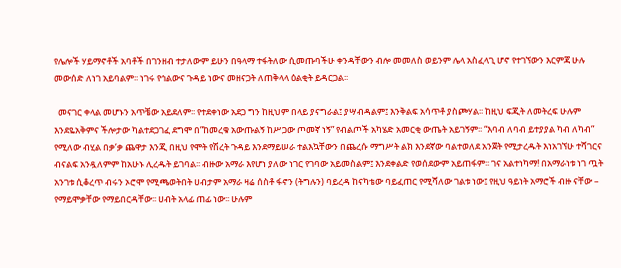የሌሎች ሃይማኖቶች አባቶች በገንዘብ ተታለውም ይሁን በዓላማ ተፋትለው ሲመጡባችሁ ቀንዳቸውን ብሎ መመለስ ወይንም ሌላ አስፈላጊ ሆኖ የተገኘውን እርምጃ ሁሉ መውሰድ ለነገ አይባልም፡፡ ነገሩ የኅልውና ጉዳይ ነውና መዘናጋት ለጠቅላላ ዕልቂት ይዳርጋል፡፡

  መናገር ቀላል መሆኑን አጥቼው አይደለም፡፡ የተደቀነው አደጋ ግን ከዚህም በላይ ያናግራል፤ ያሣብዳልም፤ እንቅልፍ አሳጥቶ ያስጮሃል፡፡ ከዚህ ፍጂት ለመትረፍ ሁሉም እንደዬአቅምና ችሎታው ካልተደጋገፈ ደግሞ በ”ከመረቁ አውጡልኝ ከሥጋው ጦመኛ ነኝ” የብልጦች አካሄድ አመርቂ ውጤት አይገኝም፡፡ “እባብ ለባብ ይተያያል ካብ ለካብ” የሚለው ብሂል በቃ’ቃ ጨዋታ እንጂ በዚህ የሞት የሽረት ጉዳይ እንደማይሠራ ተልእኳቸውን በጨረሱ ማግሥት ልክ እንደኛው ባልተወለደ አንጀት የሚታረዱት እነአገኘሁ ተሻገርና ብናልፍ አንዷለምም ከአሁኑ ሊረዱት ይገባል፡፡ ብዙው አማራ እየሆነ ያለው ነገር የገባው አይመስልም፤ እንደቀልድ የወሰደውም አይጠፋም፡፡ ገና አልተነካማ! በአማራነቱ ነገ ጧት አንገቱ ሲቆረጥ ብሩን ኦሮሞ የሚጫወትበት ሀብታም አማራ ዛሬ ሰስቶ ፋኖን (ትግሉን) ባይረዳ ከናካቴው ባይፈጠር የሚሻለው ገልቱ ነው፤ የዚህ ዓይነት አማሮች ብዙ ናቸው – የማይሞቃቸው የማይበርዳቸው፡፡ ሀብት አላፊ ጠፊ ነው፡፡ ሁሉም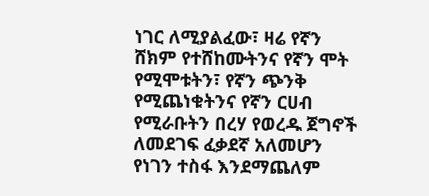ነገር ለሚያልፈው፣ ዛሬ የኛን ሸክም የተሸከሙትንና የኛን ሞት የሚሞቱትን፣ የኛን ጭንቅ የሚጨነቁትንና የኛን ርሀብ የሚራቡትን በረሃ የወረዱ ጀግኖች  ለመደገፍ ፈቃደኛ አለመሆን የነገን ተስፋ እንደማጨለም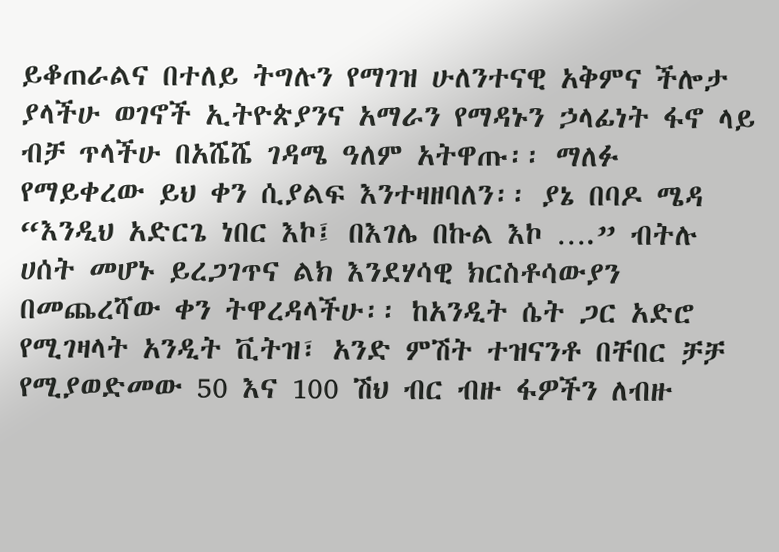ይቆጠራልና በተለይ ትግሉን የማገዝ ሁለንተናዊ አቅምና ችሎታ ያላችሁ ወገኖች ኢትዮጵያንና አማራን የማዳኑን ኃላፊነት ፋኖ ላይ ብቻ ጥላችሁ በአሼሼ ገዳሜ ዓለም አትዋጡ፡፡ ማለፉ የማይቀረው ይህ ቀን ሲያልፍ እንተዛዘባለን፡፡ ያኔ በባዶ ሜዳ “እንዲህ አድርጌ ነበር እኮ፤ በእገሌ በኩል እኮ ….” ብትሉ ሀሰት መሆኑ ይረጋገጥና ልክ እንደሃሳዊ ክርስቶሳውያን በመጨረሻው ቀን ትዋረዳላችሁ፡፡ ከአንዲት ሴት ጋር አድሮ የሚገዛላት አንዲት ቪትዝ፣ አንድ ምሽት ተዝናንቶ በቸበር ቻቻ የሚያወድመው 50 እና 100 ሽህ ብር ብዙ ፋዎችን ለብዙ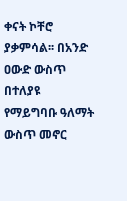ቀናት ኮቸሮ ያቃምሳል፡፡ በአንድ ዐውድ ውስጥ በተለያዩ የማይግባቡ ዓለማት ውስጥ መኖር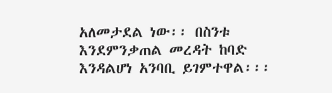አለመታደል ነው፡፡ በስንቱ እንደምንቃጠል መረዳት ከባድ እንዳልሆነ አንባቢ ይገምተዋል፡፡፡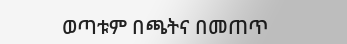ወጣቱም በጫትና በመጠጥ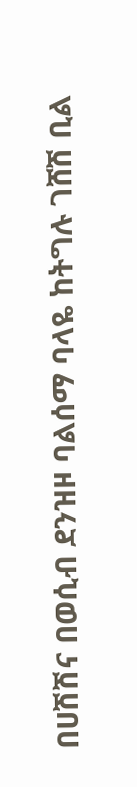በሀሽሽና በወሲብ ደንዝዞ ባልሰማ ባላዬ ከትግሉ ገሸሽ ቢል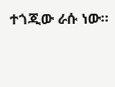ተጎጂው ራሱ ነው፡፡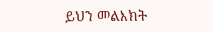ይህን መልእክት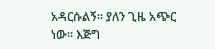አዳርሱልኝ፡፡ ያለን ጊዜ አጭር ነው፡፡ እጅግ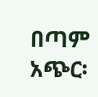በጣም አጭር፡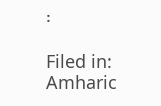፡

Filed in: Amharic